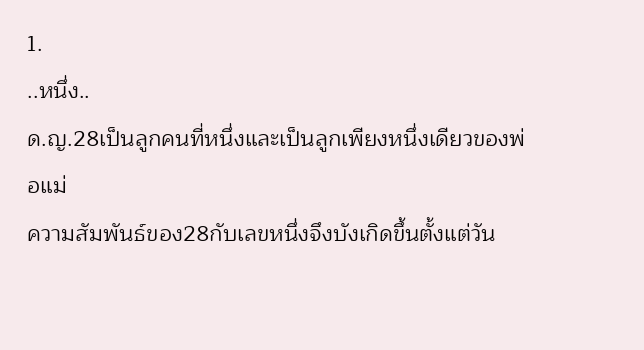1.
..หนึ่ง..
ด.ญ.28เป็นลูกคนที่หนึ่งและเป็นลูกเพียงหนึ่งเดียวของพ่อแม่
ความสัมพันธ์ของ28กับเลขหนึ่งจึงบังเกิดขึ้นตั้งแต่วัน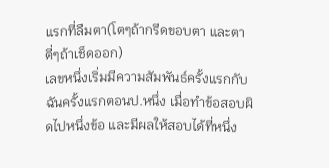แรกที่ลืมตา(โตๆถ้ากรีดขอบตา และตาตี่ๆถ้าเช็ดออก)
เลขหนึ่งเริ่มมีความสัมพันธ์ครั้งแรกกับฉันครั้งแรกตอนป.หนึ่ง เมื่อทำข้อสอบผิดไปหนึ่งข้อ และมีผลให้สอบได้ที่หนึ่ง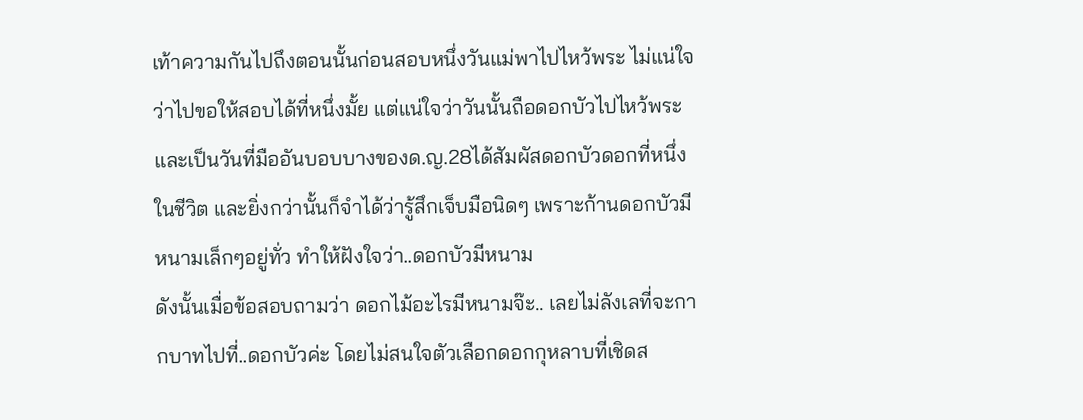เท้าความกันไปถึงตอนนั้นก่อนสอบหนึ่งวันแม่พาไปไหว้พระ ไม่แน่ใจว่าไปขอให้สอบได้ที่หนึ่งมั้ย แต่แน่ใจว่าวันนั้นถือดอกบัวไปไหว้พระ และเป็นวันที่มืออันบอบบางของด.ญ.28ได้สัมผัสดอกบัวดอกที่หนึ่งในชีวิต และยิ่งกว่านั้นก็จำได้ว่ารู้สึกเจ็บมือนิดๆ เพราะก้านดอกบัวมีหนามเล็กๆอยู่ทั่ว ทำให้ฝังใจว่า..ดอกบัวมีหนาม
ดังนั้นเมื่อข้อสอบถามว่า ดอกไม้อะไรมีหนามจ๊ะ.. เลยไม่ลังเลที่จะกากบาทไปที่..ดอกบัวค่ะ โดยไม่สนใจตัวเลือกดอกกุหลาบที่เชิดส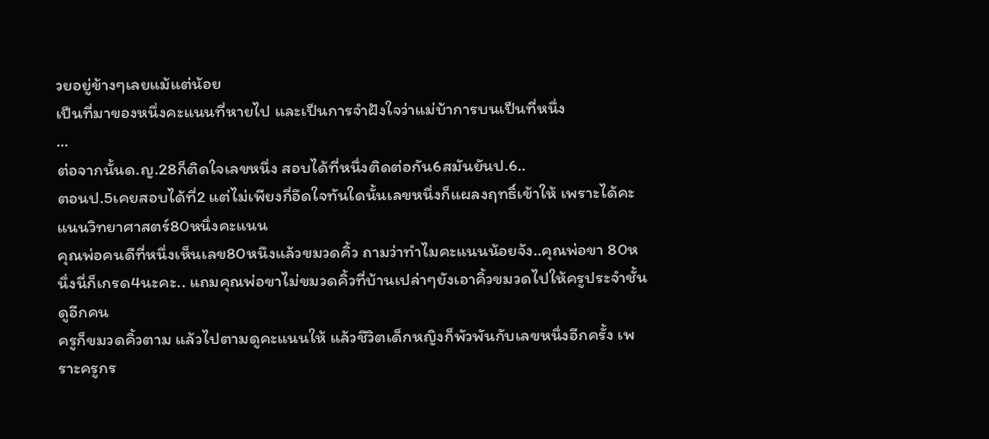วยอยู่ข้างๆเลยแม้แต่น้อย
เป็นที่มาของหนึ่งคะแนนที่หายไป และเป็นการจำฝังใจว่าแม่บ้าการบนเป็นที่หนึ่ง
...
ต่อจากนั้นด.ญ.28ก็ติดใจเลขหนึ่ง สอบได้ที่หนึ่งติดต่อกัน6สมันยันป.6..
ตอนป.5เคยสอบได้ที่2 แต่ไม่เพียงกี่อึดใจทันใดนั้นเลขหนึ่งก็แผลงฤทธิ์เข้าให้ เพราะได้คะแนนวิทยาศาสตร์80หนึ่งคะแนน
คุณพ่อคนดีที่หนึ่งเห็นเลข80หนึงแล้วขมวดคิ้ว ถามว่าทำไมคะแนนน้อยจัง..คุณพ่อขา 80หนึ่งนี่ก็เกรด4นะคะ.. แถมคุณพ่อขาไม่ขมวดคิ้วที่บ้านเปล่าๆยังเอาคิ้วขมวดไปให้ครูประจำชั้นดูอีกคน
ครูก็ขมวดคิ้วตาม แล้วไปตามดูคะแนนให้ แล้วชีวิตเด็กหญิงก็พัวพันกับเลขหนึ่งอีกครั้ง เพราะครูกร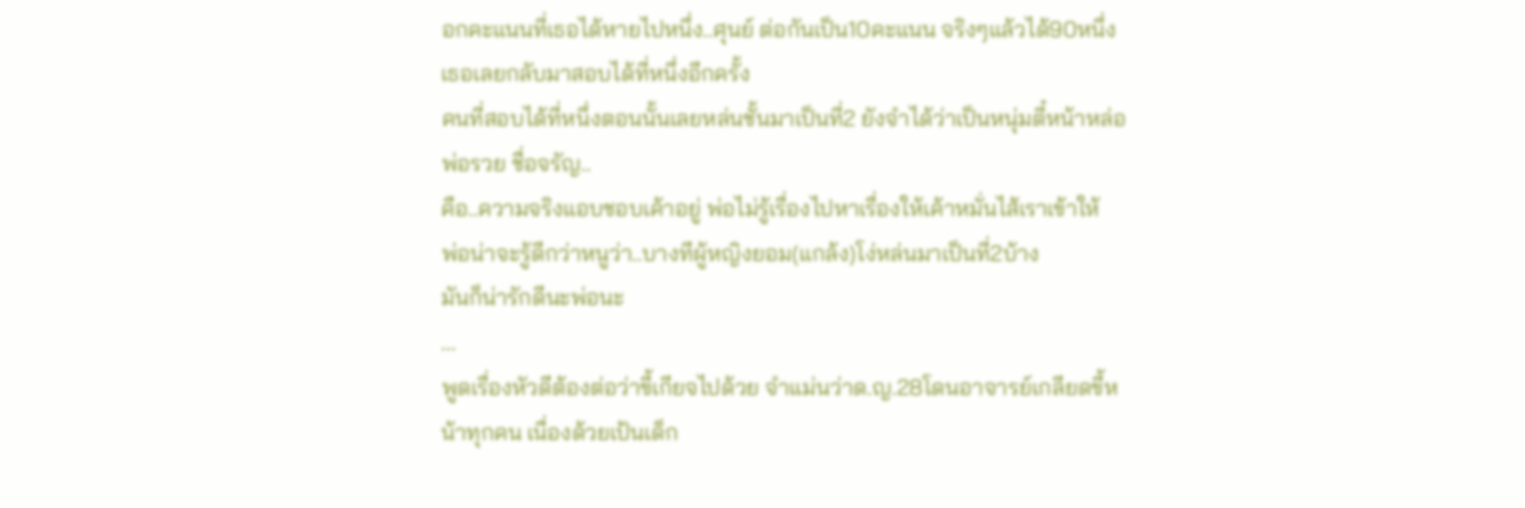อกคะแนนที่เธอได้หายไปหนึ่ง..ศุนย์ ต่อกันเป็น10คะแนน จริงๆแล้วได้90หนึ่ง เธอเลยกลับมาสอบได้ที่หนึ่งอีกครั้ง
คนที่สอบได้ที่หนึ่งตอนนั้นเลยหล่นชั้นมาเป็นที่2 ยังจำได้ว่าเป็นหนุ่มตี๋หน้าหล่อพ่อรวย ชื่อจรัญ..
คือ..ความจริงแอบชอบเค้าอยู่ พ่อไม่รู้เรื่องไปหาเรื่องให้เค้าหมั่นไส้เราเข้าให้
พ่อน่าจะรู้ดีกว่าหนูว่า..บางทีผู้หญิงยอม(แกล้ง)โง่หล่นมาเป็นที่2บ้าง
มันก็น่ารักดีนะพ่อนะ
...
พูดเรื่องหัวดีต้องต่อว่าขี้เกียจไปด้วย จำแม่นว่าด.ญ.28โดนอาจารย์เกลียดขี้หน้าทุกคน เนื่องด้วยเป้นเด็ก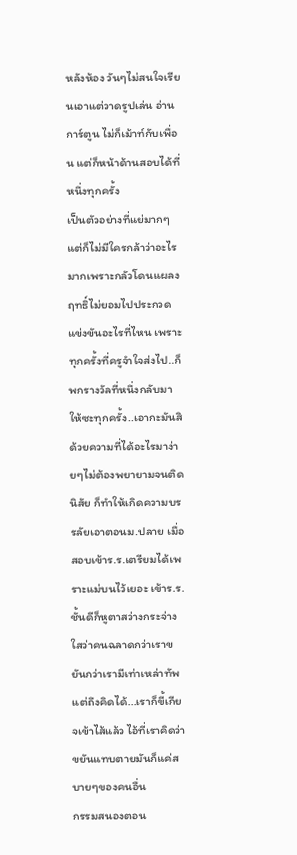หลังห้อง วันๆไม่สนใจเรียนเอาแต่วาดรูปเล่น อ่านการ์ตูน ไม่ก็เม้าท์กับเพื่อน แต่ก็หน้าด้านสอบได้ที่หนึ่งทุกครั้ง
เป็นตัวอย่างที่แย่มากๆ
แต่ก็ไม่มีใครกล้าว่าอะไรมากเพราะกลัวโดนแผลงฤทธิ์ไม่ยอมไปประกวดแข่งขันอะไรที่ไหน เพราะทุกครั้งที่ครูจำใจส่งไป..ก็พกรางวัลที่หนึ่งกลับมาให้ซะทุกครั้ง..เอากะมันสิ
ด้วยความที่ได้อะไรมาง่ายๆไม่ต้องพยายามจนติดนิสัย ก็ทำให้เกิดความบรรลัยเอาตอนม.ปลาย เมื่อสอบเข้าร.ร.เตรียมได้เพราะแม่บนไว้เยอะ เข้าร.ร.ชั้นดีก็หูตาสว่างกระจ่างใสว่าคนฉลาดกว่าเราขยันกว่าเรามีเท่าเหล่าทัพ แต่ถึงคิดได้...เราก็ขี้เกียจเข้าไส้แล้ว ไอ้ที่เราคิดว่าขยันแทบตายมันก็แค่สบายๆของคนอื่น
กรรมสนองตอน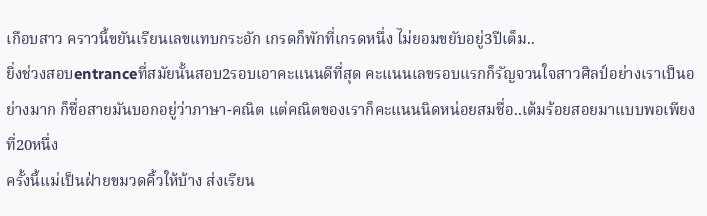เกือบสาว คราวนี้ขยันเรียนเลขแทบกระอัก เกรดก็พักที่เกรดหนึ่ง ไม่ยอมขยับอยู่3ปีเต็ม..
ยิ่งช่วงสอบentranceที่สมัยนั้นสอบ2รอบเอาคะแนนดีที่สุด คะแนนเลขรอบแรกก็รัญจวนใจสาวศิลป์อย่างเราเป็นอย่างมาก ก็ชื่อสายมันบอกอยู่ว่าภาษา-คณิต แต่คณิตของเราก็คะแนนนิดหน่อยสมชื่อ..เต้มร้อยสอยมาแบบพอเพียงที่20หนึ่ง
ครั้งนี้แม่เป็นฝ่ายขมวดคิ้วให้บ้าง ส่งเรียน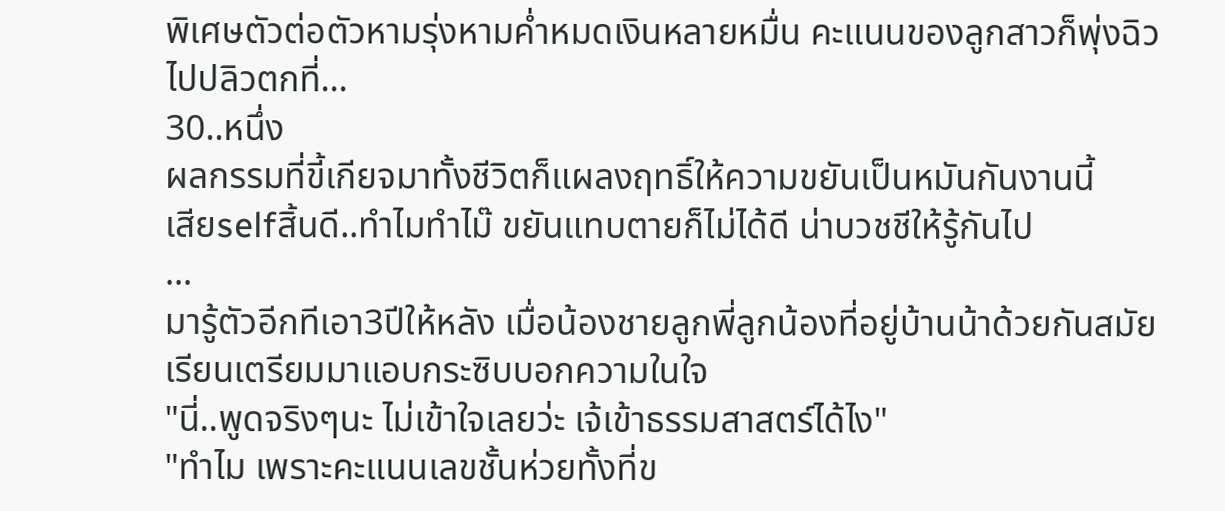พิเศษตัวต่อตัวหามรุ่งหามค่ำหมดเงินหลายหมื่น คะแนนของลูกสาวก็พุ่งฉิวไปปลิวตกที่...
30..หนึ่ง
ผลกรรมที่ขี้เกียจมาทั้งชีวิตก็แผลงฤทธิ์ให้ความขยันเป็นหมันกันงานนี้
เสียselfสิ้นดี..ทำไมทำไม๊ ขยันแทบตายก็ไม่ได้ดี น่าบวชชีให้รู้กันไป
...
มารู้ตัวอีกทีเอา3ปีให้หลัง เมื่อน้องชายลูกพี่ลูกน้องที่อยู่บ้านน้าด้วยกันสมัยเรียนเตรียมมาแอบกระซิบบอกความในใจ
"นี่..พูดจริงๆนะ ไม่เข้าใจเลยว่ะ เจ้เข้าธรรมสาสตร์ได้ไง"
"ทำไม เพราะคะแนนเลขชั้นห่วยทั้งที่ข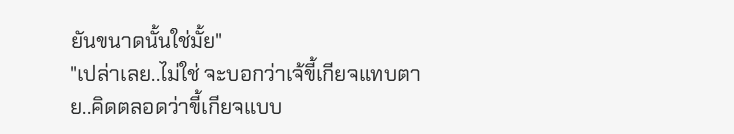ยันขนาดนั้นใช่มั้ย"
"เปล่าเลย..ไม่ใช่ จะบอกว่าเจ้ขี้เกียจแทบตาย..คิดตลอดว่าขี้เกียจแบบ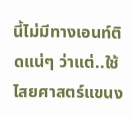นี้ไม่มีทางเอนท์ติดแน่ๆ ว่าแต่..ใช้ไสยศาสตร์แขนง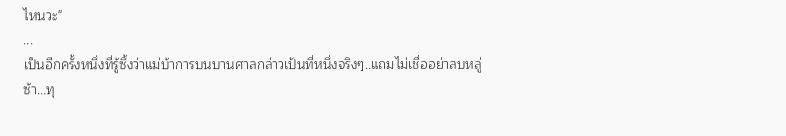ไหนวะ"
...
เป็นอีกครั้งหนึ่งที่รู้ซึ้งว่าแม่บ้าการบนบานศาลกล่าวเป้นที่หนึ่งจริงๆ..แถมไม่เชื่ออย่าลบหลู่
ซ้า...ทุ